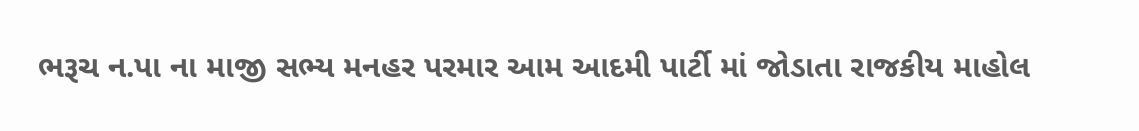ભરૂચ ન.પા ના માજી સભ્ય મનહર પરમાર આમ આદમી પાર્ટી માં જોડાતા રાજકીય માહોલ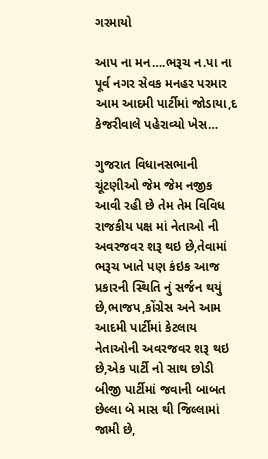ગરમાયો

આપ ના મન….ભરૂચ ન.પા ના પૂર્વ નગર સેવક મનહર પરમાર આમ આદમી પાર્ટીમાં જોડાયા,દ કેજરીવાલે પહેરાવ્યો ખેસ…

ગુજરાત વિધાનસભાની ચૂંટણીઓ જેમ જેમ નજીક આવી રહી છે તેમ તેમ વિવિધ રાજકીય પક્ષ માં નેતાઓ ની અવરજવર શરૂ થઇ છે,તેવામાં ભરૂચ ખાતે પણ કંઇક આજ પ્રકારની સ્થિતિ નું સર્જન થયું છે,ભાજપ,કોંગ્રેસ અને આમ આદમી પાર્ટીમાં કેટલાય નેતાઓની અવરજવર શરૂ થઇ છે,એક પાર્ટી નો સાથ છોડી બીજી પાર્ટીમાં જવાની બાબત છેલ્લા બે માસ થી જિલ્લામાં જામી છે,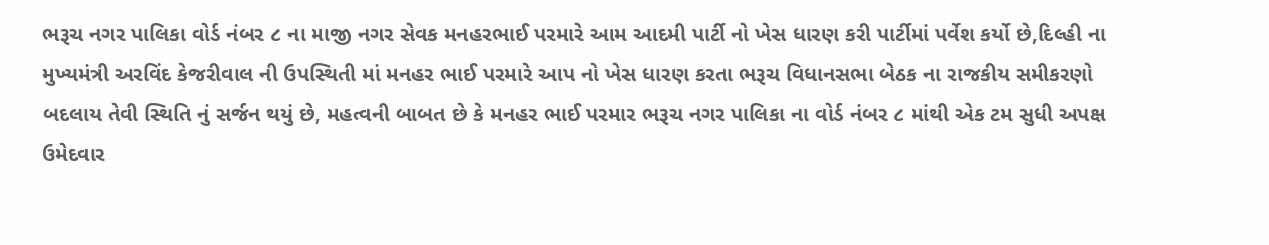ભરૂચ નગર પાલિકા વોર્ડ નંબર ૮ ના માજી નગર સેવક મનહરભાઈ પરમારે આમ આદમી પાર્ટી નો ખેસ ધારણ કરી પાર્ટીમાં પર્વેશ કર્યો છે,દિલ્હી ના મુખ્યમંત્રી અરવિંદ કેજરીવાલ ની ઉપસ્થિતી માં મનહર ભાઈ પરમારે આપ નો ખેસ ધારણ કરતા ભરૂચ વિધાનસભા બેઠક ના રાજકીય સમીકરણો બદલાય તેવી સ્થિતિ નું સર્જન થયું છે, મહત્વની બાબત છે કે મનહર ભાઈ પરમાર ભરૂચ નગર પાલિકા ના વોર્ડ નંબર ૮ માંથી એક ટમ સુધી અપક્ષ ઉમેદવાર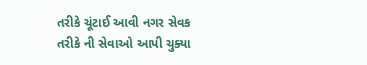તરીકે ચૂંટાઈ આવી નગર સેવક તરીકે ની સેવાઓ આપી ચુક્યા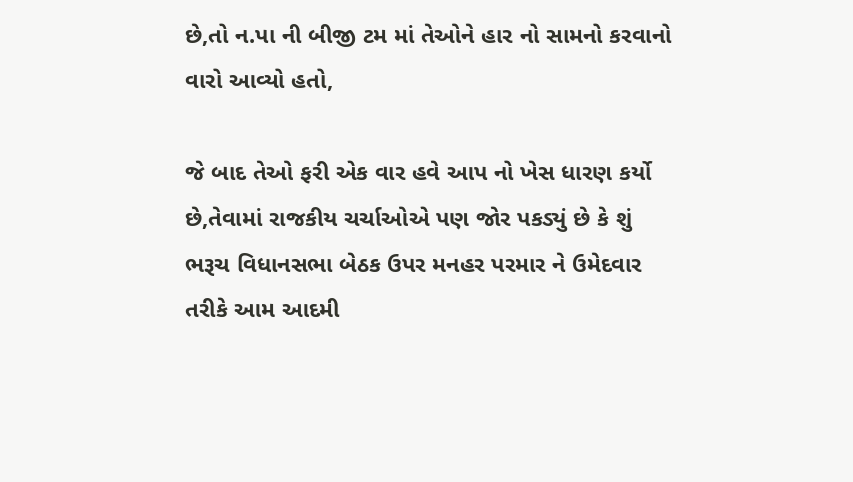છે,તો ન.પા ની બીજી ટમ માં તેઓને હાર નો સામનો કરવાનો વારો આવ્યો હતો,

જે બાદ તેઓ ફરી એક વાર હવે આપ નો ખેસ ધારણ કર્યો છે,તેવામાં રાજકીય ચર્ચાઓએ પણ જોર પકડ્યું છે કે શું ભરૂચ વિધાનસભા બેઠક ઉપર મનહર પરમાર ને ઉમેદવાર તરીકે આમ આદમી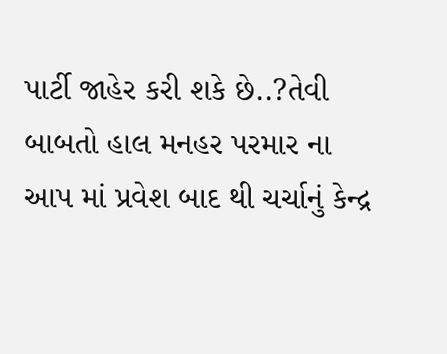પાર્ટી જાહેર કરી શકે છે..?તેવી બાબતો હાલ મનહર પરમાર ના આપ માં પ્રવેશ બાદ થી ચર્ચાનું કેન્દ્ર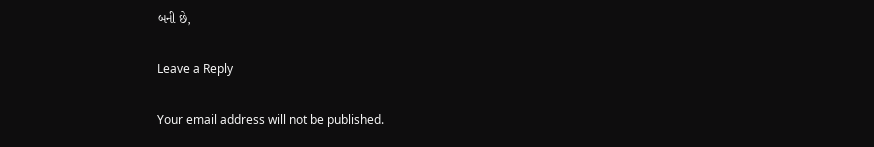બની છે,

Leave a Reply

Your email address will not be published.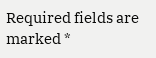Required fields are marked *